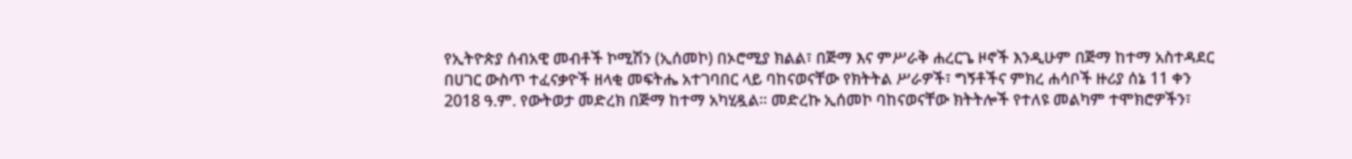የኢትዮጵያ ሰብአዊ መብቶች ኮሚሽን (ኢሰመኮ) በኦሮሚያ ክልል፣ በጅማ እና ምሥራቅ ሐረርጌ ዞኖች እንዲሁም በጅማ ከተማ አስተዳደር በሀገር ውስጥ ተፈናቃዮች ዘላቂ መፍትሔ አተገባበር ላይ ባከናወናቸው የክትትል ሥራዎች፣ ግኝቶችና ምክረ ሐሳቦች ዙሪያ ሰኔ 11 ቀን 2018 ዓ.ም. የውትወታ መድረክ በጅማ ከተማ አካሂዷል። መድረኩ ኢሰመኮ ባከናወናቸው ክትትሎች የተለዩ መልካም ተሞክሮዎችን፣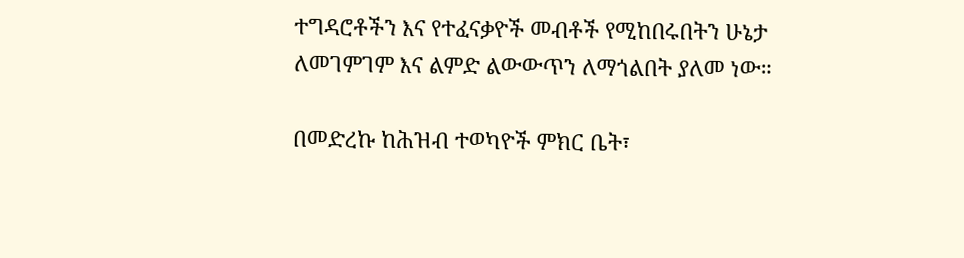ተግዳሮቶችን እና የተፈናቃዮች መብቶች የሚከበሩበትን ሁኔታ ለመገምገም እና ልምድ ልውውጥን ለማጎልበት ያለመ ነው።

በመድረኩ ከሕዝብ ተወካዮች ምክር ቤት፣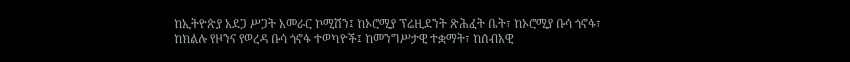ከኢትዮጵያ አደጋ ሥጋት አመራር ኮሚሽን፤ ከኦሮሚያ ፕሬዚደንት ጽሕፈት ቤት፣ ከኦሮሚያ ቡሳ ጎኖፋ፣ ከክልሉ የዞንና የወረዳ ቡሳ ጎኖፋ ተወካዮች፤ ከመንግሥታዊ ተቋማት፣ ከሰብአዊ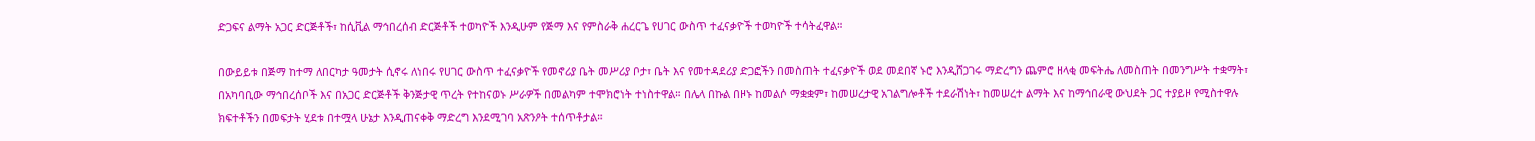ድጋፍና ልማት አጋር ድርጅቶች፣ ከሲቪል ማኅበረሰብ ድርጅቶች ተወካዮች እንዲሁም የጅማ እና የምስራቅ ሐረርጌ የሀገር ውስጥ ተፈናቃዮች ተወካዮች ተሳትፈዋል።

በውይይቱ በጅማ ከተማ ለበርካታ ዓመታት ሲኖሩ ለነበሩ የሀገር ውስጥ ተፈናቃዮች የመኖሪያ ቤት መሥሪያ ቦታ፣ ቤት እና የመተዳደሪያ ድጋፎችን በመስጠት ተፈናቃዮች ወደ መደበኛ ኑሮ እንዲሸጋገሩ ማድረግን ጨምሮ ዘላቂ መፍትሔ ለመስጠት በመንግሥት ተቋማት፣ በአካባቢው ማኅበረሰቦች እና በአጋር ድርጅቶች ቅንጅታዊ ጥረት የተከናወኑ ሥራዎች በመልካም ተሞክሮነት ተነስተዋል። በሌላ በኩል በዞኑ ከመልሶ ማቋቋም፣ ከመሠረታዊ አገልግሎቶች ተደራሽነት፣ ከመሠረተ ልማት እና ከማኅበራዊ ውህደት ጋር ተያይዞ የሚስተዋሉ ክፍተቶችን በመፍታት ሂደቱ በተሟላ ሁኔታ እንዲጠናቀቅ ማድረግ እንደሚገባ አጽንዖት ተሰጥቶታል።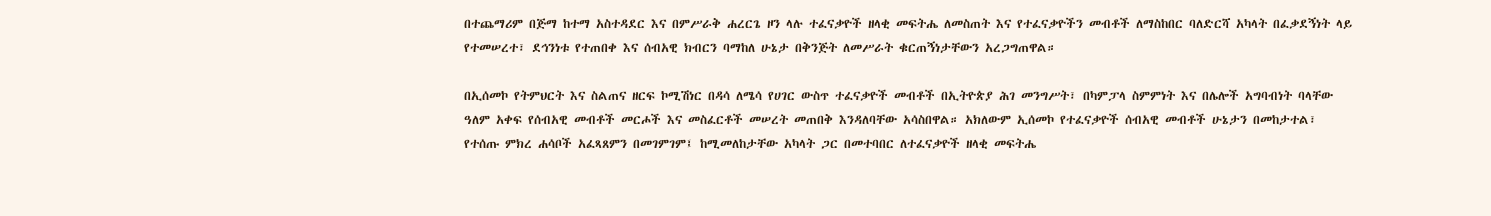በተጨማሪም በጅማ ከተማ አስተዳደር እና በምሥራቅ ሐረርጌ ዞን ላሉ ተፈናቃዮች ዘላቂ መፍትሔ ለመስጠት እና የተፈናቃዮችን መብቶች ለማስከበር ባለድርሻ አካላት በፈቃደኝነት ላይ የተመሠረተ፣ ደኅንነቱ የተጠበቀ እና ሰብአዊ ክብርን ባማከለ ሁኔታ በቅንጅት ለመሥራት ቁርጠኝነታቸውን አረጋግጠዋል።

በኢሰመኮ የትምህርት እና ስልጠና ዘርፍ ኮሚሽነር በዳሳ ለሜሳ የሀገር ውስጥ ተፈናቃዮች መብቶች በኢትዮጵያ ሕገ መንግሥት፣ በካምፓላ ስምምነት እና በሌሎች አግባብነት ባላቸው ዓለም አቀፍ የሰብአዊ መብቶች መርሖች እና መስፈርቶች መሠረት መጠበቅ እንዳለባቸው አሳስበዋል። አክለውም ኢሰመኮ የተፈናቃዮች ሰብአዊ መብቶች ሁኔታን በመከታተል፣ የተሰጡ ምክረ ሐሳቦች አፈጻጸምን በመገምገም፤ ከሚመለከታቸው አካላት ጋር በመተባበር ለተፈናቃዮች ዘላቂ መፍትሔ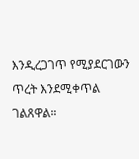እንዲረጋገጥ የሚያደርገውን ጥረት እንደሚቀጥል ገልጸዋል።